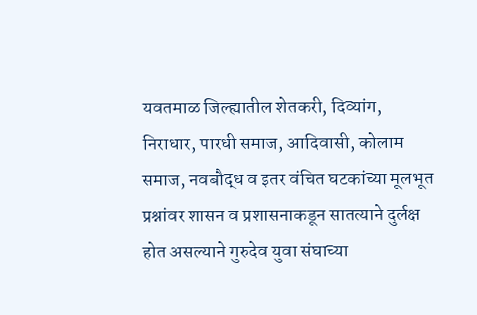यवतमाळ जिल्ह्यातील शेतकरी, दिव्यांग, निराधार, पारधी समाज, आदिवासी, कोलाम समाज, नवबौद्ध व इतर वंचित घटकांच्या मूलभूत प्रश्नांवर शासन व प्रशासनाकडून सातत्याने दुर्लक्ष होत असल्याने गुरुदेव युवा संघाच्या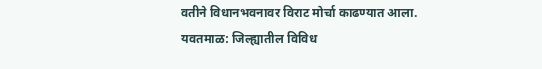वतीने विधानभवनावर विराट मोर्चा काढण्यात आला.
यवतमाळ: जिल्ह्यातील विविध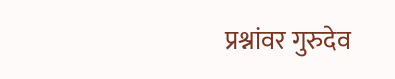प्रश्नांवर गुरुदेव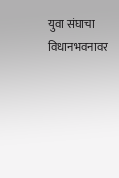युवा संघाचा विधानभवनावर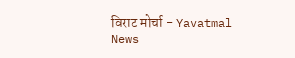विराट मोर्चा - Yavatmal News